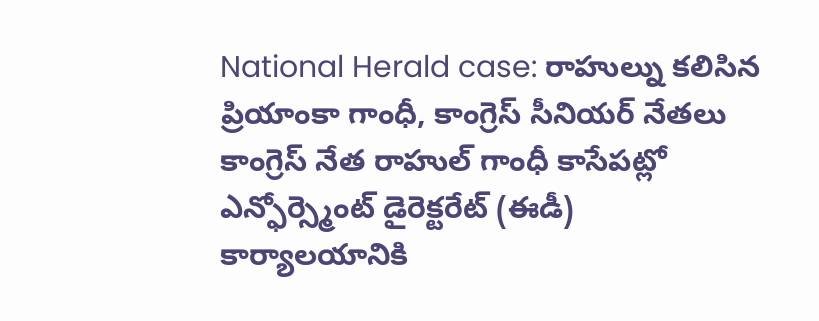National Herald case: రాహుల్ను కలిసిన ప్రియాంకా గాంధీ, కాంగ్రెస్ సీనియర్ నేతలు
కాంగ్రెస్ నేత రాహుల్ గాంధీ కాసేపట్లో ఎన్ఫోర్స్మెంట్ డైరెక్టరేట్ (ఈడీ) కార్యాలయానికి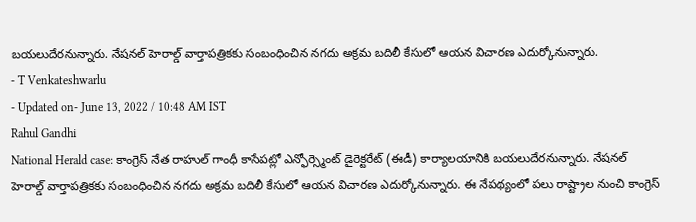బయలుదేరనున్నారు. నేషనల్ హెరాల్డ్ వార్తాపత్రికకు సంబంధించిన నగదు అక్రమ బదిలీ కేసులో ఆయన విచారణ ఎదుర్కోనున్నారు.
- T Venkateshwarlu
- Updated on- June 13, 2022 / 10:48 AM IST
Rahul Gandhi
National Herald case: కాంగ్రెస్ నేత రాహుల్ గాంధీ కాసేపట్లో ఎన్ఫోర్స్మెంట్ డైరెక్టరేట్ (ఈడీ) కార్యాలయానికి బయలుదేరనున్నారు. నేషనల్ హెరాల్డ్ వార్తాపత్రికకు సంబంధించిన నగదు అక్రమ బదిలీ కేసులో ఆయన విచారణ ఎదుర్కోనున్నారు. ఈ నేపథ్యంలో పలు రాష్ట్రాల నుంచి కాంగ్రెస్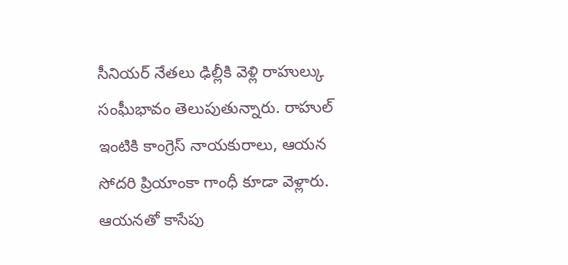సీనియర్ నేతలు ఢిల్లీకి వెళ్లి రాహుల్కు సంఘీభావం తెలుపుతున్నారు. రాహుల్ ఇంటికి కాంగ్రెస్ నాయకురాలు, ఆయన సోదరి ప్రియాంకా గాంధీ కూడా వెళ్లారు. ఆయనతో కాసేపు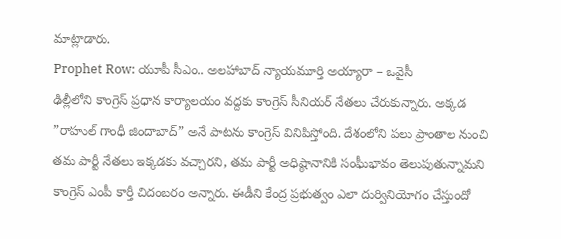మాట్లాడారు.
Prophet Row: యూపీ సీఎం.. అలహాబాద్ న్యాయమూర్తి అయ్యారా – ఒవైసీ
ఢిల్లీలోని కాంగ్రెస్ ప్రధాన కార్యాలయం వద్దకు కాంగ్రెస్ సీనియర్ నేతలు చేరుకున్నారు. అక్కడ ”రాహుల్ గాంధీ జిందాబాద్” అనే పాటను కాంగ్రెస్ వినిపిస్తోంది. దేశంలోని పలు ప్రాంతాల నుంచి తమ పార్టీ నేతలు ఇక్కడకు వచ్చారని, తమ పార్టీ అధిష్ఠానానికి సంఘీభావం తెలుపుతున్నామని కాంగ్రెస్ ఎంపీ కార్తీ చిదంబరం అన్నారు. ఈడీని కేంద్ర ప్రభుత్వం ఎలా దుర్వినియోగం చేస్తుందో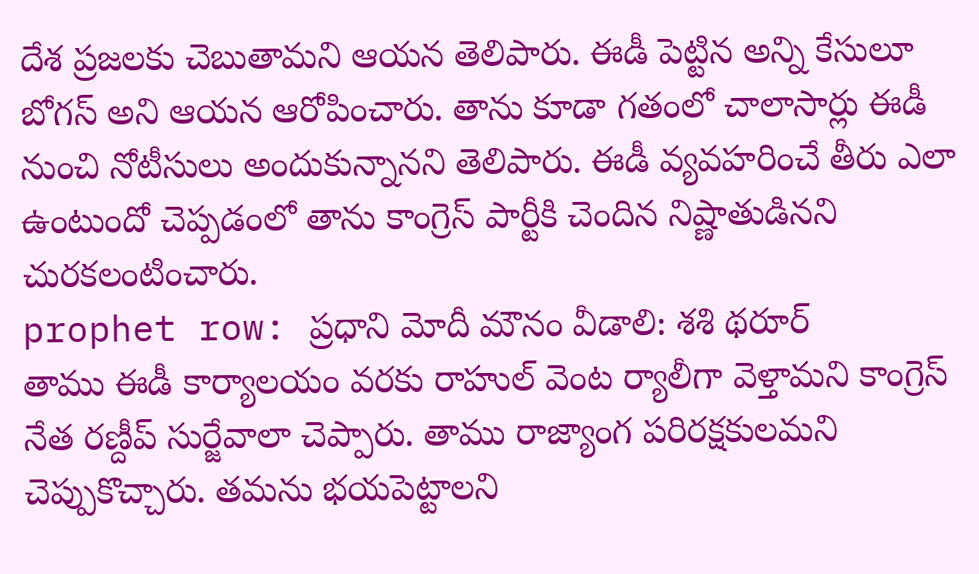దేశ ప్రజలకు చెబుతామని ఆయన తెలిపారు. ఈడీ పెట్టిన అన్ని కేసులూ బోగస్ అని ఆయన ఆరోపించారు. తాను కూడా గతంలో చాలాసార్లు ఈడీ నుంచి నోటీసులు అందుకున్నానని తెలిపారు. ఈడీ వ్యవహరించే తీరు ఎలా ఉంటుందో చెప్పడంలో తాను కాంగ్రెస్ పార్టీకి చెందిన నిష్ణాతుడినని చురకలంటించారు.
prophet row: ప్రధాని మోదీ మౌనం వీడాలి: శశి థరూర్
తాము ఈడీ కార్యాలయం వరకు రాహుల్ వెంట ర్యాలీగా వెళ్తామని కాంగ్రెస్ నేత రణ్దీప్ సుర్జేవాలా చెప్పారు. తాము రాజ్యాంగ పరిరక్షకులమని చెప్పుకొచ్చారు. తమను భయపెట్టాలని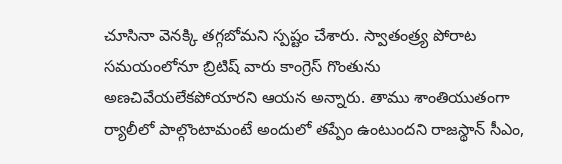చూసినా వెనక్కి తగ్గబోమని స్పష్టం చేశారు. స్వాతంత్ర్య పోరాట సమయంలోనూ బ్రిటిష్ వారు కాంగ్రెస్ గొంతును అణచివేయలేకపోయారని ఆయన అన్నారు. తాము శాంతియుతంగా ర్యాలీలో పాల్గొంటామంటే అందులో తప్పేం ఉంటుందని రాజస్థాన్ సీఎం,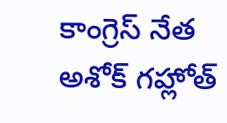కాంగ్రెస్ నేత అశోక్ గహ్లోత్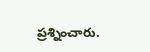ప్రశ్నించారు.